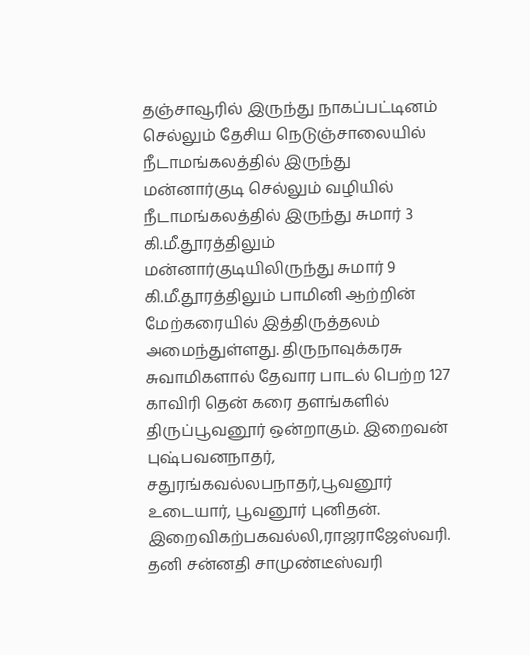தஞ்சாவூரில் இருந்து நாகப்பட்டினம் செல்லும் தேசிய நெடுஞ்சாலையில் நீடாமங்கலத்தில் இருந்து மன்னார்குடி செல்லும் வழியில் நீடாமங்கலத்தில் இருந்து சுமார் 3 கி.மீ.தூரத்திலும் மன்னார்குடியிலிருந்து சுமார் 9 கி.மீ.தூரத்திலும் பாமினி ஆற்றின் மேற்கரையில் இத்திருத்தலம் அமைந்துள்ளது. திருநாவுக்கரசு சுவாமிகளால் தேவார பாடல் பெற்ற 127 காவிரி தென் கரை தளங்களில் திருப்பூவனூர் ஒன்றாகும். இறைவன் புஷ்பவனநாதர், சதுரங்கவல்லபநாதர்,பூவனூர் உடையார், பூவனூர் புனிதன். இறைவிகற்பகவல்லி,ராஜராஜேஸ்வரி. தனி சன்னதி சாமுண்டீஸ்வரி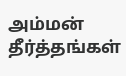அம்மன் தீர்த்தங்கள்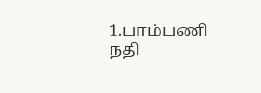1.பாம்பணி நதி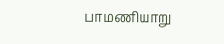பாமணியாறு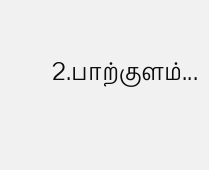2.பாற்குளம்...